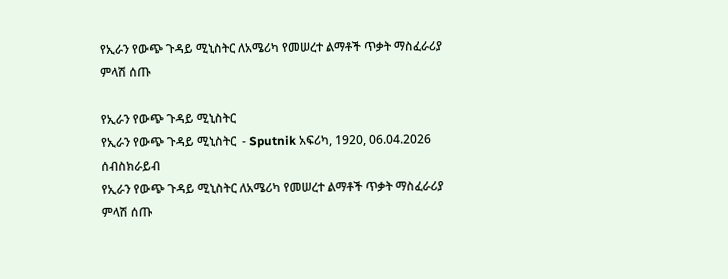የኢራን የውጭ ጉዳይ ሚኒስትር ለአሜሪካ የመሠረተ ልማቶች ጥቃት ማስፈራሪያ ምላሽ ሰጡ

የኢራን የውጭ ጉዳይ ሚኒስትር
የኢራን የውጭ ጉዳይ ሚኒስትር  - Sputnik አፍሪካ, 1920, 06.04.2026
ሰብስክራይብ
የኢራን የውጭ ጉዳይ ሚኒስትር ለአሜሪካ የመሠረተ ልማቶች ጥቃት ማስፈራሪያ ምላሽ ሰጡ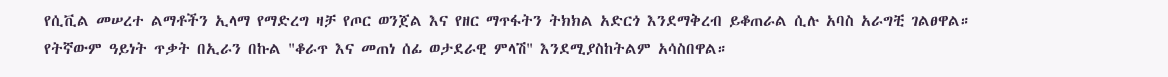የሲቪል መሠረተ ልማቶችን ኢላማ የማድረግ ዛቻ የጦር ወንጀል እና የዘር ማጥፋትን ትክክል አድርጎ እንደማቅረብ ይቆጠራል ሲሉ አባስ አራግቺ ገልፀዋል። የትኛውም ዓይነት ጥቃት በኢራን በኩል "ቆራጥ እና መጠነ ሰፊ ወታደራዊ ምላሽ" እንደሚያስከትልም አሳስበዋል።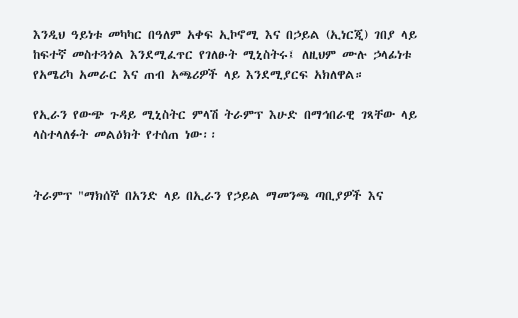እንዲህ ዓይነቱ መካካር በዓለም አቀፍ ኢኮኖሚ እና በኃይል (ኢነርጂ) ገበያ ላይ ከፍተኛ መስተጓጎል እንደሚፈጥር የገለፁት ሚኒስትሩ፤ ለዚህም ሙሉ ኃላፊነቱ የአሜሪካ አመራር እና ጠብ አጫሪዎች ላይ እንደሚያርፍ አክለዋል።

የኢራን የውጭ ጉዳይ ሚኒስትር ምላሽ ትራምፕ እሁድ በማኅበራዊ ገጻቸው ላይ ላስተላለፉት መልዕክት የተሰጠ ነው፡፡


ትራምፕ "ማክሰኞ በአንድ ላይ በኢራን የኃይል ማመንጫ ጣቢያዎች እና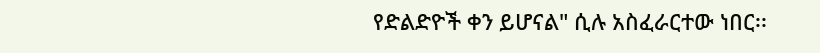የድልድዮች ቀን ይሆናል" ሲሉ አስፈራርተው ነበር፡፡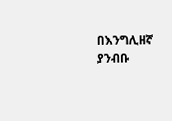በእንግሊዘኛ ያንብቡ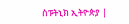ስፑትኒክ ኢትዮጵያ |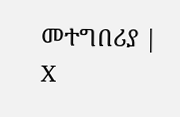መተግበሪያ | X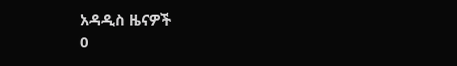አዳዲስ ዜናዎች
0